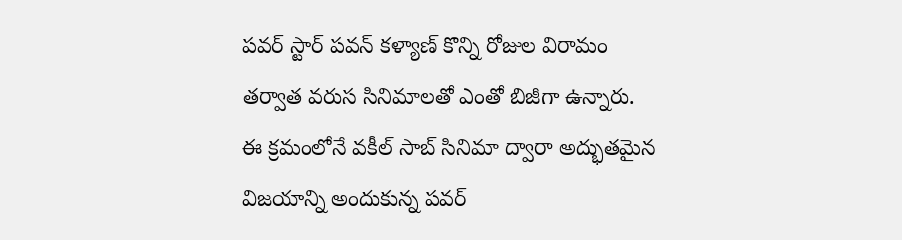పవర్ స్టార్ పవన్ కళ్యాణ్ కొన్ని రోజుల విరామం తర్వాత వరుస సినిమాలతో ఎంతో బిజీగా ఉన్నారు. ఈ క్రమంలోనే వకీల్ సాబ్ సినిమా ద్వారా అద్భుతమైన విజయాన్ని అందుకున్న పవర్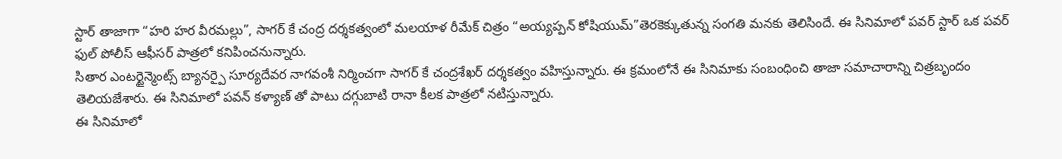స్టార్ తాజాగా “హరి హర వీరమల్లు”, సాగర్ కే చంద్ర దర్శకత్వంలో మలయాళ రీమేక్ చిత్రం “అయ్యప్పన్ కోషియుమ్”తెరకెక్కుతున్న సంగతి మనకు తెలిసిందే. ఈ సినిమాలో పవర్ స్టార్ ఒక పవర్ ఫుల్ పోలీస్ ఆఫీసర్ పాత్రలో కనిపించనున్నారు.
సితార ఎంటర్టైన్మెంట్స్ బ్యానర్పై సూర్యదేవర నాగవంశీ నిర్మించగా సాగర్ కే చంద్రశేఖర్ దర్శకత్వం వహిస్తున్నారు. ఈ క్రమంలోనే ఈ సినిమాకు సంబంధించి తాజా సమాచారాన్ని చిత్రబృందం తెలియజేశారు. ఈ సినిమాలో పవన్ కళ్యాణ్ తో పాటు దగ్గుబాటి రానా కీలక పాత్రలో నటిస్తున్నారు.
ఈ సినిమాలో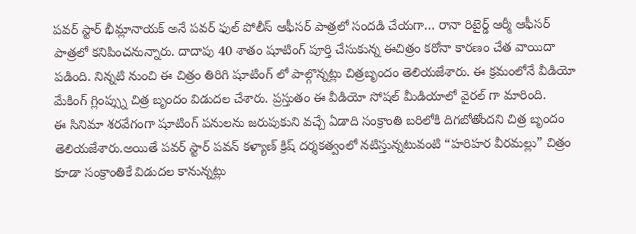పవర్ స్టార్ భీమ్లానాయక్ అనే పవర్ ఫుల్ పోలీస్ ఆఫీసర్ పాత్రలో సందడి చేయగా… రానా రిటైర్డ్ ఆర్మీ ఆఫీసర్ పాత్రలో కనిపించనున్నారు. దాదాపు 40 శాతం షూటింగ్ పూర్తి చేసుకున్న ఈచిత్రం కరోనా కారణం చేత వాయిదా పడింది. నిన్నటి నుంచి ఈ చిత్రం తిరిగి షూటింగ్ లో పాల్గొన్నట్లు చిత్రబృందం తెలియజేశారు. ఈ క్రమంలోనే వీడియో మేకింగ్ గ్లింప్స్ను చిత్ర బృందం విడుదల చేశారు. ప్రస్తుతం ఈ వీడియో సోషల్ మీడియాలో వైరల్ గా మారింది.
ఈ సినిమా శరవేగంగా షూటింగ్ పనులను జరుపుకుని వచ్చే ఏడాది సంక్రాంతి బరిలోకి దిగబోతోందని చిత్ర బృందం తెలియజేశారు.అయితే పవర్ స్టార్ పవన్ కళ్యాణ్ క్రిష్ దర్శకత్వంలో నటిస్తున్నటువంటి “హరిహర వీరమల్లు” చిత్రం కూడా సంక్రాంతికే విడుదల కానున్నట్లు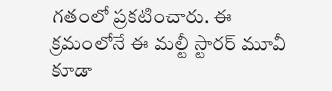గతంలో ప్రకటించారు. ఈ క్రమంలోనే ఈ మల్టీ స్టారర్ మూవీ కూడా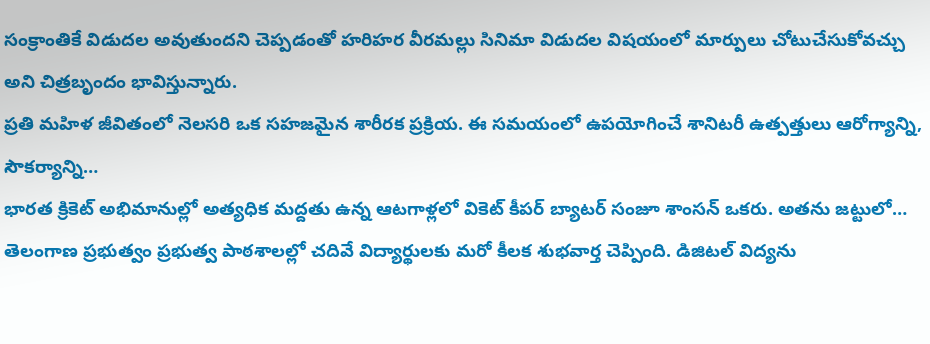సంక్రాంతికే విడుదల అవుతుందని చెప్పడంతో హరిహర వీరమల్లు సినిమా విడుదల విషయంలో మార్పులు చోటుచేసుకోవచ్చు అని చిత్రబృందం భావిస్తున్నారు.
ప్రతి మహిళ జీవితంలో నెలసరి ఒక సహజమైన శారీరక ప్రక్రియ. ఈ సమయంలో ఉపయోగించే శానిటరీ ఉత్పత్తులు ఆరోగ్యాన్ని, సౌకర్యాన్ని…
భారత క్రికెట్ అభిమానుల్లో అత్యధిక మద్దతు ఉన్న ఆటగాళ్లలో వికెట్ కీపర్ బ్యాటర్ సంజూ శాంసన్ ఒకరు. అతను జట్టులో…
తెలంగాణ ప్రభుత్వం ప్రభుత్వ పాఠశాలల్లో చదివే విద్యార్థులకు మరో కీలక శుభవార్త చెప్పింది. డిజిటల్ విద్యను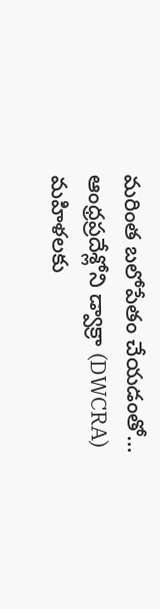మరింత బలోపేతం చేయడంతో…
ఆంధ్రప్రదేశ్లోని డ్వాక్రా (DWCRA) మహిళలకు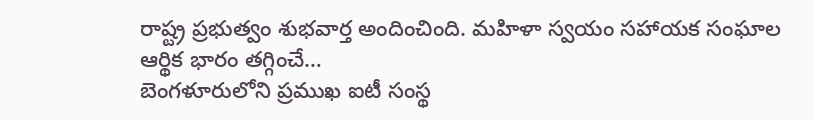రాష్ట్ర ప్రభుత్వం శుభవార్త అందించింది. మహిళా స్వయం సహాయక సంఘాల ఆర్థిక భారం తగ్గించే…
బెంగళూరులోని ప్రముఖ ఐటీ సంస్థ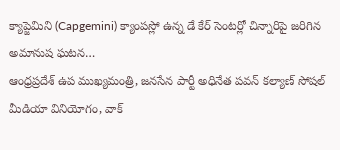క్యాప్జెమిని (Capgemini) క్యాంపస్లో ఉన్న డే కేర్ సెంటర్లో చిన్నారిపై జరిగిన అమానుష ఘటన…
ఆంధ్రప్రదేశ్ ఉప ముఖ్యమంత్రి, జనసేన పార్టీ అధినేత పవన్ కల్యాణ్ సోషల్ మీడియా వినియోగం, వాక్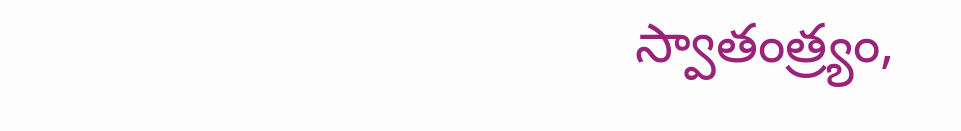స్వాతంత్ర్యం,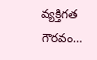వ్యక్తిగత గౌరవం…